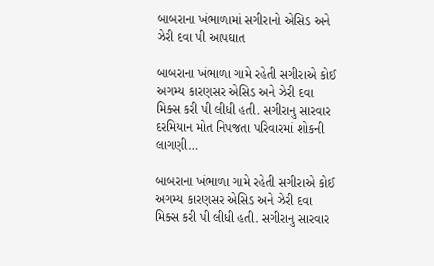બાબરાના ખંભાળામાં સગીરાનો એસિડ અને ઝેરી દવા પી આપઘાત

બાબરાના ખંભાળા ગામે રહેતી સગીરાએ કોઈ અગમ્ય કારણસર એસિડ અને ઝેરી દવા મિક્સ કરી પી લીધી હતી. સગીરાનુ સારવાર દરમિયાન મોત નિપજતા પરિવારમાં શોકની લાગણી…

બાબરાના ખંભાળા ગામે રહેતી સગીરાએ કોઈ અગમ્ય કારણસર એસિડ અને ઝેરી દવા મિક્સ કરી પી લીધી હતી. સગીરાનુ સારવાર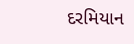દરમિયાન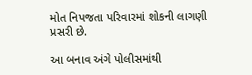મોત નિપજતા પરિવારમાં શોકની લાગણી પ્રસરી છે.

આ બનાવ અંગે પોલીસમાંથી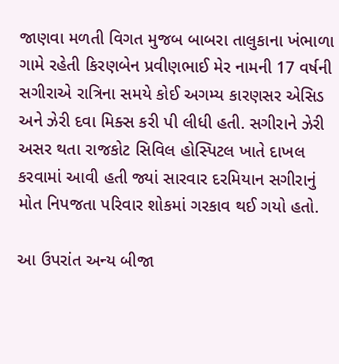જાણવા મળતી વિગત મુજબ બાબરા તાલુકાના ખંભાળા ગામે રહેતી કિરણબેન પ્રવીણભાઈ મેર નામની 17 વર્ષની સગીરાએ રાત્રિના સમયે કોઈ અગમ્ય કારણસર એસિડ અને ઝેરી દવા મિક્સ કરી પી લીધી હતી. સગીરાને ઝેરી અસર થતા રાજકોટ સિવિલ હોસ્પિટલ ખાતે દાખલ કરવામાં આવી હતી જ્યાં સારવાર દરમિયાન સગીરાનું મોત નિપજતા પરિવાર શોકમાં ગરકાવ થઈ ગયો હતો.

આ ઉપરાંત અન્ય બીજા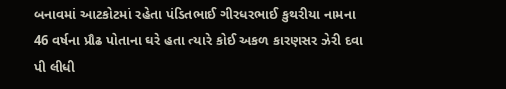બનાવમાં આટકોટમાં રહેતા પંડિતભાઈ ગીરધરભાઈ કુથરીયા નામના 46 વર્ષના પ્રૌઢ પોતાના ઘરે હતા ત્યારે કોઈ અકળ કારણસર ઝેરી દવા પી લીધી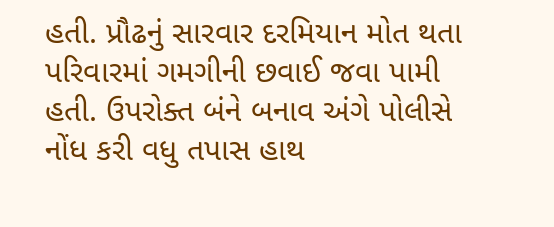હતી. પ્રૌઢનું સારવાર દરમિયાન મોત થતા પરિવારમાં ગમગીની છવાઈ જવા પામી હતી. ઉપરોક્ત બંને બનાવ અંગે પોલીસે નોંધ કરી વધુ તપાસ હાથ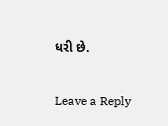ધરી છે.

Leave a Reply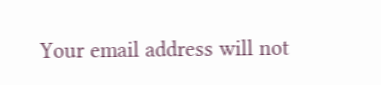Your email address will not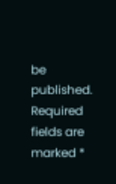be published. Required fields are marked *